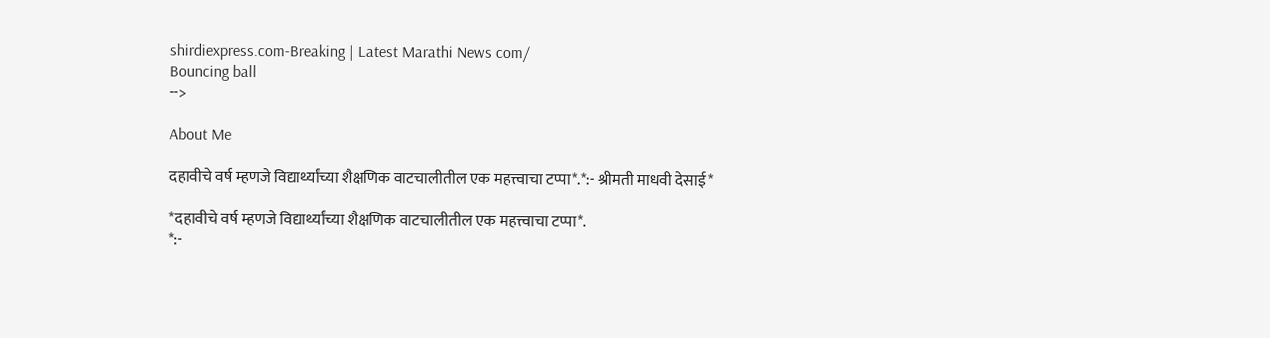shirdiexpress.com-Breaking | Latest Marathi News com/
Bouncing ball
-->

About Me

दहावीचे वर्ष म्हणजे विद्यार्थ्यांच्या शैक्षणिक वाटचालीतील एक महत्त्वाचा टप्पा*.*:- श्रीमती माधवी देसाई*

*दहावीचे वर्ष म्हणजे विद्यार्थ्यांच्या शैक्षणिक वाटचालीतील एक महत्त्वाचा टप्पा*.
*:-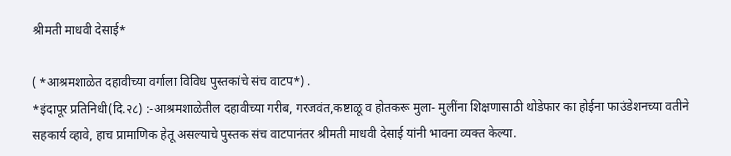श्रीमती माधवी देसाई*

( *आश्रमशाळेत दहावीच्या वर्गाला विविध पुस्तकांचे संच वाटप*) .
*इंदापूर प्रतिनिधी(दि.२८) :-आश्रमशाळेतील दहावीच्या गरीब, गरजवंत,कष्टाळू व होतकरू मुला- मुलींना शिक्षणासाठी थोडेफार का होईना फाउंडेशनच्या वतीने सहकार्य व्हावे, हाच प्रामाणिक हेतू असल्याचे पुस्तक संच वाटपानंतर श्रीमती माधवी देसाई यांनी भावना व्यक्त केल्या.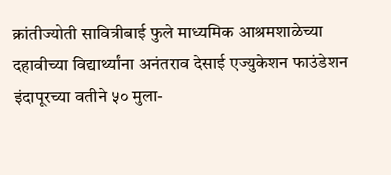क्रांतीज्योती सावित्रीबाई फुले माध्यमिक आश्रमशाळेच्या दहावीच्या विद्यार्थ्यांना अनंतराव देसाई एज्युकेशन फाउंडेशन इंदापूरच्या वतीने ५० मुला-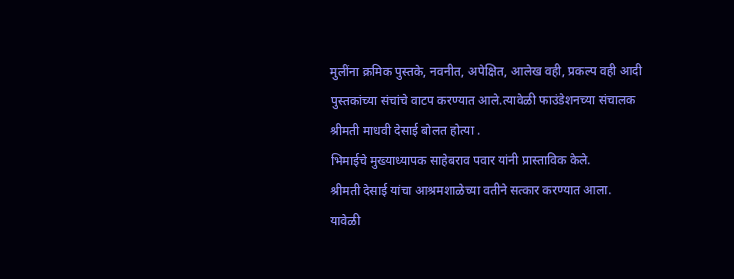मुलींना क्रमिक पुस्तके, नवनीत, अपेक्षित, आलेख वही, प्रकल्प वही आदी पुस्तकांच्या संचांचे वाटप करण्यात आले.त्यावेळी फाउंडेशनच्या संचालक श्रीमती माधवी देसाई बोलत होत्या .
भिमाईचे मुख्याध्यापक साहेबराव पवार यांनी प्रास्ताविक केले.
श्रीमती देसाई यांचा आश्रमशाळेच्या वतीने सत्कार करण्यात आला.
यावेळी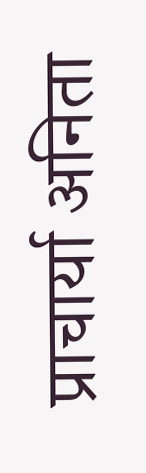प्राचार्या अनिता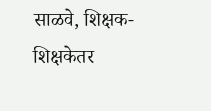साळवे, शिक्षक- शिक्षकेतर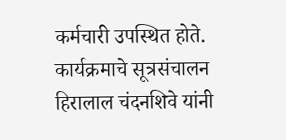कर्मचारी उपस्थित होते.
कार्यक्रमाचे सूत्रसंचालन हिरालाल चंदनशिवे यांनी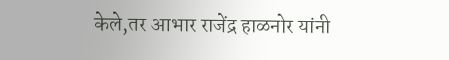केले,तर आभार राजेंद्र हाळनोर यांनी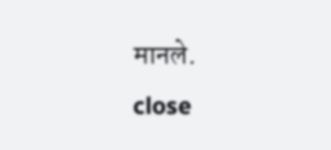मानले.
close